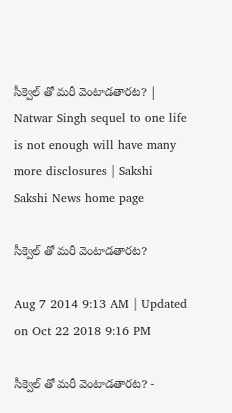సీక్వెల్ తో మరీ వెంటాడతారట? | Natwar Singh sequel to one life is not enough will have many more disclosures | Sakshi
Sakshi News home page

సీక్వెల్ తో మరీ వెంటాడతారట?

Aug 7 2014 9:13 AM | Updated on Oct 22 2018 9:16 PM

సీక్వెల్ తో మరీ వెంటాడతారట? -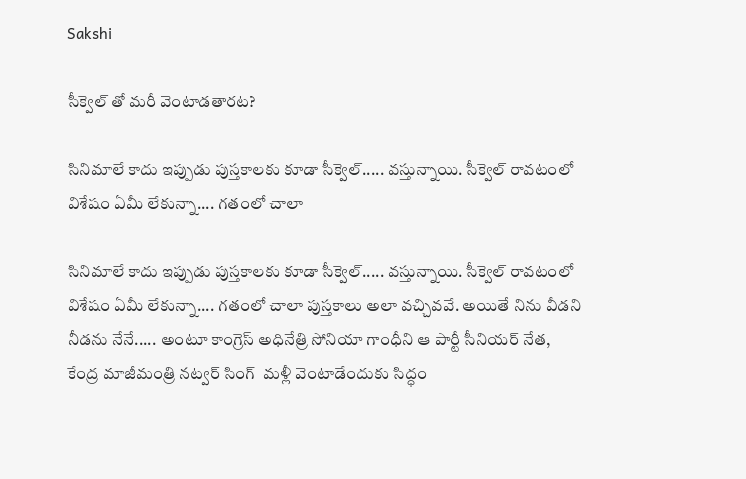Sakshi

సీక్వెల్ తో మరీ వెంటాడతారట?

సినిమాలే కాదు ఇప్పుడు పుస్తకాలకు కూడా సీక్వెల్..... వస్తున్నాయి. సీక్వెల్ రావటంలో విశేషం ఏమీ లేకున్నా.... గతంలో చాలా

సినిమాలే కాదు ఇప్పుడు పుస్తకాలకు కూడా సీక్వెల్..... వస్తున్నాయి. సీక్వెల్ రావటంలో విశేషం ఏమీ లేకున్నా.... గతంలో చాలా పుస్తకాలు అలా వచ్చివవే. అయితే నిను వీడని నీడను నేనే..... అంటూ కాంగ్రెస్ అధినేత్రి సోనియా గాంధీని ఆ పార్టీ సీనియర్ నేత, కేంద్ర మాజీమంత్రి నట్వర్ సింగ్  మళ్లీ వెంటాడేందుకు సిద్ధం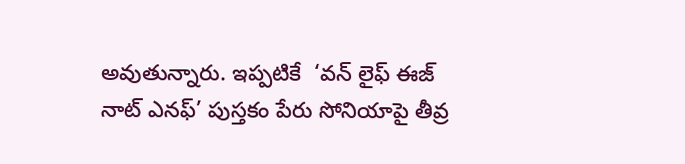అవుతున్నారు. ఇప్పటికే  ‘వన్ లైఫ్ ఈజ్ నాట్ ఎనఫ్’ పుస్తకం పేరు సోనియాపై తీవ్ర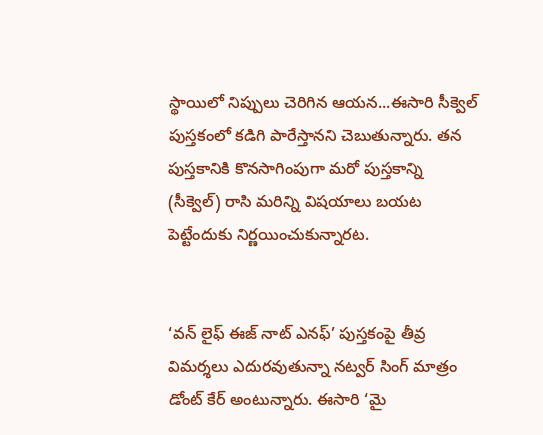స్థాయిలో నిప్పులు చెరిగిన ఆయన...ఈసారి సీక్వెల్ పుస్తకంలో కడిగి పారేస్తానని చెబుతున్నారు. తన పుస్తకానికి కొనసాగింపుగా మరో పుస్తకాన్ని (సీక్వెల్) రాసి మరిన్ని విషయాలు బయట పెట్టేందుకు నిర్ణయించుకున్నారట.


‘వన్ లైఫ్ ఈజ్ నాట్ ఎనఫ్’ పుస్తకంపై తీవ్ర విమర్శలు ఎదురవుతున్నా నట్వర్ సింగ్ మాత్రం డోంట్ కేర్ అంటున్నారు. ఈసారి ‘మై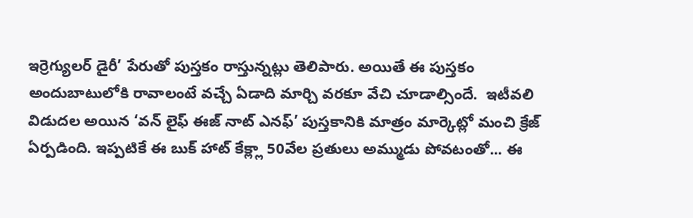ఇర్రెగ్యులర్ డైరీ’ పేరుతో పుస్తకం రాస్తున్నట్లు తెలిపారు. అయితే ఈ పుస్తకం అందుబాటులోకి రావాలంటే వచ్చే ఏడాది మార్చి వరకూ వేచి చూడాల్సిందే.  ఇటీవలి విడుదల అయిన ‘వన్ లైఫ్ ఈజ్ నాట్ ఎనఫ్’ పుస్తకానికి మాత్రం మార్కెట్లో మంచి క్రేజ్ ఏర్పడింది. ఇప్పటికే ఈ బుక్ హాట్ కేక్ల్లా 50వేల ప్రతులు అమ్ముడు పోవటంతో... ఈ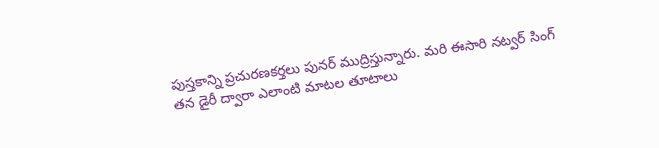పుస్తకాన్ని ప్రచురణకర్తలు పునర్ ముద్రిస్తున్నారు. మరి ఈసారి నట్వర్ సింగ్  తన డైరీ ద్వారా ఎలాంటి మాటల తూటాలు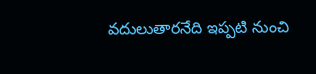వదులుతారనేది ఇప్పటి నుంచి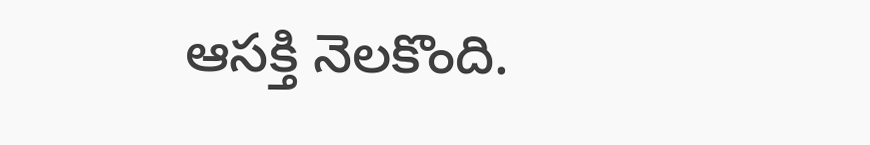ఆసక్తి నెలకొంది.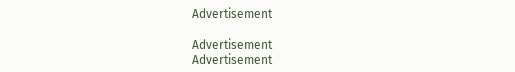Advertisement

Advertisement
Advertisement